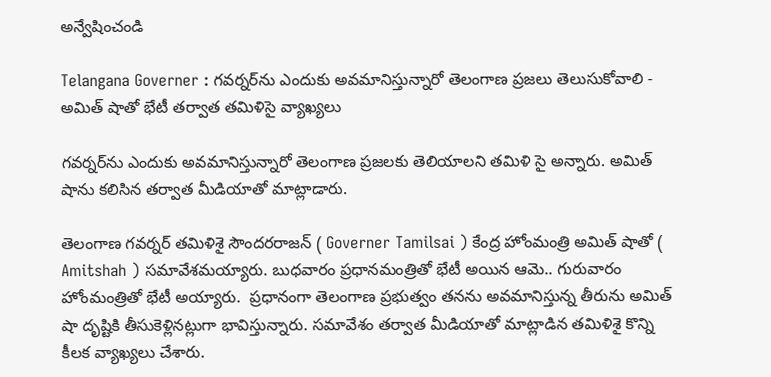అన్వేషించండి

Telangana Governer : గవర్నర్‌ను ఎందుకు అవమానిస్తున్నారో తెలంగాణ ప్రజలు తెలుసుకోవాలి - అమిత్ షాతో భేటీ తర్వాత తమిళిసై వ్యాఖ్యలు

గవర్నర్‌ను ఎందుకు అవమానిస్తున్నారో తెలంగాణ ప్రజలకు తెలియాలని తమిళి సై అన్నారు. అమిత్ షాను కలిసిన తర్వాత మీడియాతో మాట్లాడారు.

తెలంగాణ గవర్నర్ తమిళిశై సౌందరరాజన్ ( Governer Tamilsai ) కేంద్ర హోంమంత్రి అమిత్ షాతో ( Amitshah ) సమావేశమయ్యారు. బుధవారం ప్రధానమంత్రితో భేటీ అయిన ఆమె.. గురువారం హోంమంత్రితో భేటీ అయ్యారు.  ప్రధానంగా తెలంగాణ ప్రభుత్వం తనను అవమానిస్తున్న తీరును అమిత్ షా దృష్టికి తీసుకెళ్లినట్లుగా భావిస్తున్నారు. సమావేశం తర్వాత మీడియాతో మాట్లాడిన తమిళిశై కొన్ని కీలక వ్యాఖ్యలు చేశారు.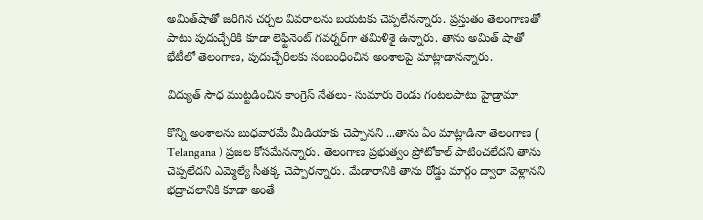అమిత్‌షాతో జరిగిన చర్చల వివరాలను బయటకు చెప్పలేనన్నారు. ప్రస్తుతం తెలంగాణతో పాటు పుదుచ్చేరికి కూడా లెఫ్టినెంట్ గవర్నర్‌గా తమిళిశై ఉన్నారు. తాను అమిత్ షాతో భేటీలో తెలంగాణ, పుదుచ్చేరిలకు సంబంధించిన అంశాలపై మాట్లాడానన్నారు.

విద్యుత్ సౌధ ముట్టడించిన కాంగ్రెస్ నేతలు- సుమారు రెండు గంటలపాటు హైడ్రామా

కొన్ని అంశాలను బుధవారమే మీడియాకు చెప్పానని ...తాను ఏం మాట్లాడినా తెలంగాణ ( Telangana ) ప్రజల కోసమేనన్నారు. తెలంగాణ ప్రభుత్వం ప్రోటోకాల్ పాటించలేదని తాను చెప్పలేదని ఎమ్మెల్యే సీతక్క చెప్పారన్నారు. మేడారానికి తాను రోడ్డు మార్గం ద్వారా వెళ్లానని  భద్రాచలానికి కూడా అంతే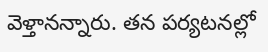వెళ్తానన్నారు. తన పర్యటనల్లో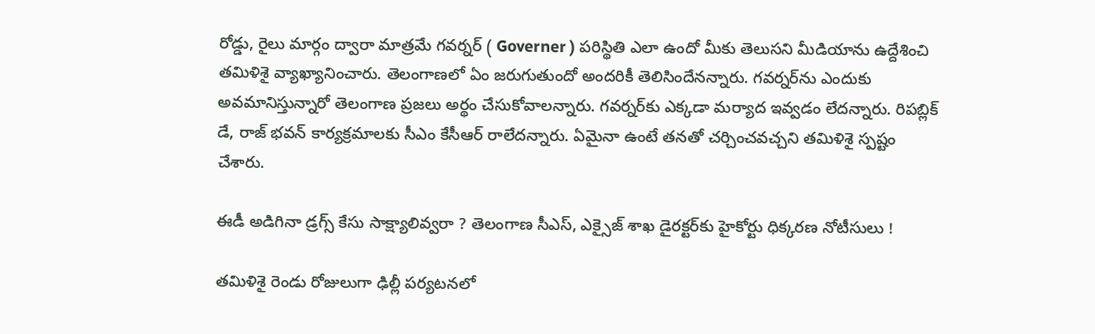రోడ్డు, రైలు మార్గం ద్వారా మాత్రమే గవర్నర్ ( Governer ) పరిస్థితి ఎలా ఉందో మీకు తెలుసని మీడియాను ఉద్దేశించి తమిళిశై వ్యాఖ్యానించారు. తెలంగాణలో ఏం జరుగుతుందో అందరికీ తెలిసిందేనన్నారు. గవర్నర్‌ను ఎందుకు అవమానిస్తున్నారో తెలంగాణ ప్రజలు అర్థం చేసుకోవాలన్నారు. గవర్నర్‌కు ఎక్కడా మర్యాద ఇవ్వడం లేదన్నారు. రిపబ్లిక్ డే, రాజ్ భవన్ కార్యక్రమాలకు సీఎం కేసీఆర్ రాలేదన్నారు. ఏమైనా ఉంటే తనతో చర్చించవచ్చని తమిళిశై స్పష్టం చేశారు.

ఈడీ అడిగినా డ్రగ్స్ కేసు సాక్ష్యాలివ్వరా ? తెలంగాణ సీఎస్, ఎక్సైజ్ శాఖ డైరక్టర్‌కు హైకోర్టు ధిక్కరణ నోటీసులు !

తమిళిశై రెండు రోజులుగా ఢిల్లీ పర్యటనలో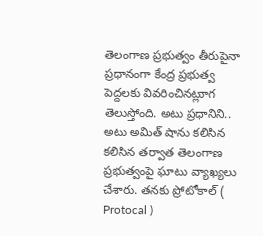తెలంగాణ ప్రభుత్వం తీరుపైనా ప్రధానంగా కేంద్ర ప్రభుత్వ పెద్దలకు వివరించినట్లుాగ తెలుస్తోంది. అటు ప్రధానిని.. అటు అమిత్ షాను కలిసిన కలిసిన తర్వాత తెలంగాణ ప్రభుత్వంపై ఘాటు వ్యాఖ్యలు చేశారు. తనకు ప్రోటోకాల్ ( Protocal )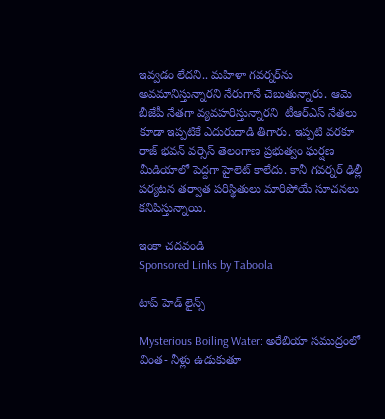ఇవ్వడం లేదని.. మహిళా గవర్నర్‌ను అవమానిస్తున్నారని నేరుగానే చెబుతున్నారు. ఆమె బీజేపీ నేతగా వ్యవహరిస్తున్నారని  టీఆర్ఎస్ నేతలు కూడా ఇప్పటికే ఎదురుదాడి తిగారు. ఇప్పటి వరకూ రాజ్ భవన్ వర్సెస్ తెలంగాణ ప్రభుత్వం ఘర్షణ  మీడియాలో పెద్దగా హైలెట్ కాలేదు. కానీ గవర్నర్ ఢిల్లీ పర్యటన తర్వాత పరిస్థితులు మారిపోయే సూచనలు కనిపిస్తున్నాయి.

ఇంకా చదవండి
Sponsored Links by Taboola

టాప్ హెడ్ లైన్స్

Mysterious Boiling Water: అరేబియా సముద్రంలో వింత- నీళ్లు ఉడుకుతూ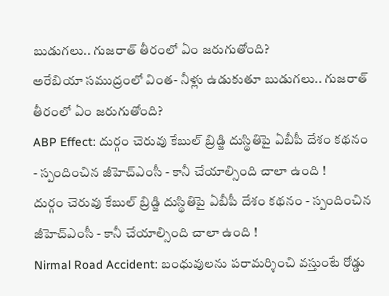బుడుగలు.. గుజరాత్ తీరంలో ఏం జరుగుతోంది?
అరేబియా సముద్రంలో వింత- నీళ్లు ఉడుకుతూ బుడుగలు.. గుజరాత్ తీరంలో ఏం జరుగుతోంది?
ABP Effect: దుర్గం చెరువు కేబుల్ బ్రిడ్జి దుస్థితిపై ఏబీపీ దేశం కథనం - స్పందించిన జీహెచ్‌ఎంసీ - కానీ చేయాల్సింది చాలా ఉంది !
దుర్గం చెరువు కేబుల్ బ్రిడ్జి దుస్థితిపై ఏబీపీ దేశం కథనం - స్పందించిన జీహెచ్‌ఎంసీ - కానీ చేయాల్సింది చాలా ఉంది !
Nirmal Road Accident: బంధువులను పరామర్శించి వస్తుంటే రోడ్డు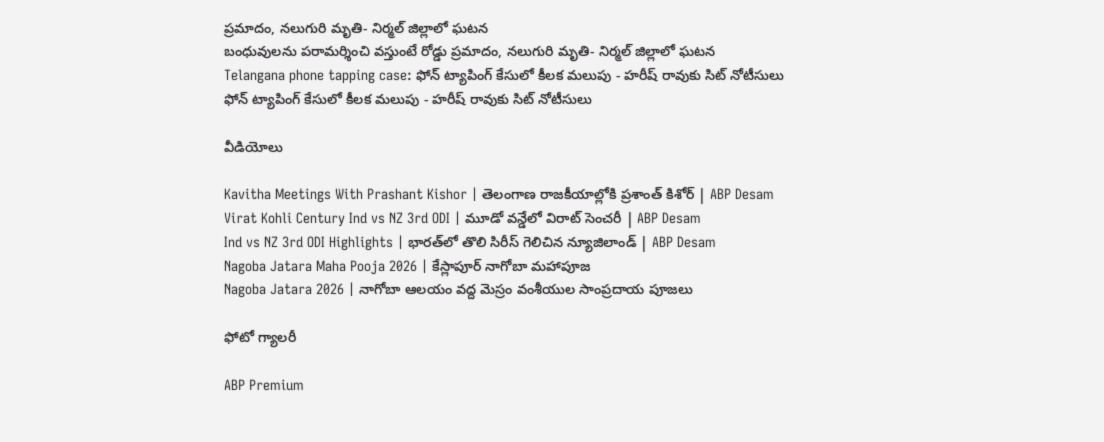ప్రమాదం, నలుగురి మృతి- నిర్మల్‌ జిల్లాలో ఘటన
బంధువులను పరామర్శించి వస్తుంటే రోడ్డు ప్రమాదం, నలుగురి మృతి- నిర్మల్‌ జిల్లాలో ఘటన
Telangana phone tapping case: ఫోన్ ట్యాపింగ్ కేసులో కీలక మలుపు - హరీష్ రావుకు సిట్ నోటీసులు
ఫోన్ ట్యాపింగ్ కేసులో కీలక మలుపు - హరీష్ రావుకు సిట్ నోటీసులు

వీడియోలు

Kavitha Meetings With Prashant Kishor | తెలంగాణ రాజకీయాల్లోకి ప్రశాంత్ కిశోర్ | ABP Desam
Virat Kohli Century Ind vs NZ 3rd ODI | మూడో వన్డేలో విరాట్ సెంచరీ | ABP Desam
Ind vs NZ 3rd ODI Highlights | భారత్‌లో తొలి సిరీస్ గెలిచిన న్యూజిలాండ్ | ABP Desam
Nagoba Jatara Maha Pooja 2026 | కేస్లాపూర్ నాగోబా మహాపూజ
Nagoba Jatara 2026 | నాగోబా ఆలయం వద్ద మెస్రం వంశీయుల సాంప్రదాయ పూజలు

ఫోటో గ్యాలరీ

ABP Premium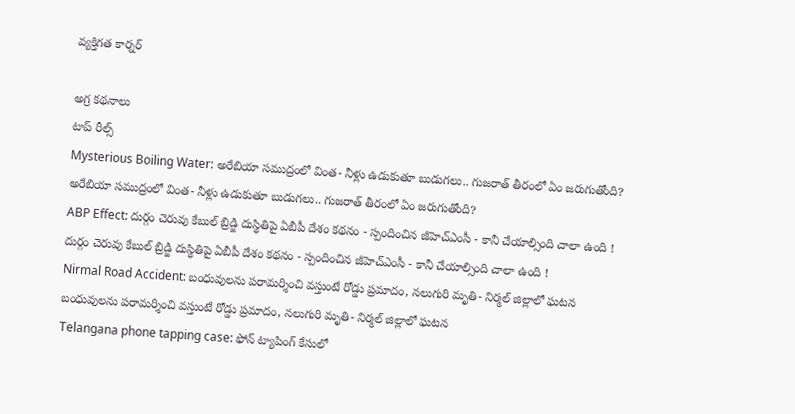వ్యక్తిగత కార్నర్

అగ్ర కథనాలు
టాప్ రీల్స్
Mysterious Boiling Water: అరేబియా సముద్రంలో వింత- నీళ్లు ఉడుకుతూ బుడుగలు.. గుజరాత్ తీరంలో ఏం జరుగుతోంది?
అరేబియా సముద్రంలో వింత- నీళ్లు ఉడుకుతూ బుడుగలు.. గుజరాత్ తీరంలో ఏం జరుగుతోంది?
ABP Effect: దుర్గం చెరువు కేబుల్ బ్రిడ్జి దుస్థితిపై ఏబీపీ దేశం కథనం - స్పందించిన జీహెచ్‌ఎంసీ - కానీ చేయాల్సింది చాలా ఉంది !
దుర్గం చెరువు కేబుల్ బ్రిడ్జి దుస్థితిపై ఏబీపీ దేశం కథనం - స్పందించిన జీహెచ్‌ఎంసీ - కానీ చేయాల్సింది చాలా ఉంది !
Nirmal Road Accident: బంధువులను పరామర్శించి వస్తుంటే రోడ్డు ప్రమాదం, నలుగురి మృతి- నిర్మల్‌ జిల్లాలో ఘటన
బంధువులను పరామర్శించి వస్తుంటే రోడ్డు ప్రమాదం, నలుగురి మృతి- నిర్మల్‌ జిల్లాలో ఘటన
Telangana phone tapping case: ఫోన్ ట్యాపింగ్ కేసులో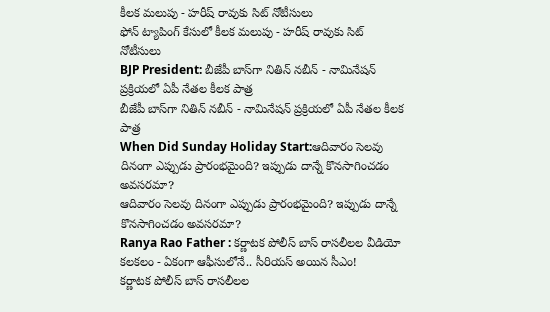కీలక మలుపు - హరీష్ రావుకు సిట్ నోటీసులు
ఫోన్ ట్యాపింగ్ కేసులో కీలక మలుపు - హరీష్ రావుకు సిట్ నోటీసులు
BJP President: బీజేపీ బాస్‌గా నితిన్ నబీన్ - నామినేషన్ ప్రక్రియలో ఏపీ నేతల కీలక పాత్ర
బీజేపీ బాస్‌గా నితిన్ నబీన్ - నామినేషన్ ప్రక్రియలో ఏపీ నేతల కీలక పాత్ర
When Did Sunday Holiday Start:ఆదివారం సెలవు దినంగా ఎప్పుడు ప్రారంభమైంది? ఇప్పుడు దాన్నే కొనసాగించడం అవసరమా?
ఆదివారం సెలవు దినంగా ఎప్పుడు ప్రారంభమైంది? ఇప్పుడు దాన్నే కొనసాగించడం అవసరమా?
Ranya Rao Father : కర్ణాటక పోలీస్ బాస్ రాసలీలల వీడియో కలకలం - ఏకంగా ఆఫీసులోనే.. సీరియస్ అయిన సీఎం!
కర్ణాటక పోలీస్ బాస్ రాసలీలల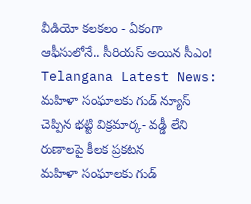వీడియో కలకలం - ఏకంగా ఆఫీసులోనే.. సీరియస్ అయిన సీఎం!
Telangana Latest News: మహిళా సంఘాలకు గుడ్ న్యూస్ చెప్పిన భట్టి విక్రమార్క- వడ్డీ లేని రుణాలపై కీలక ప్రకటన
మహిళా సంఘాలకు గుడ్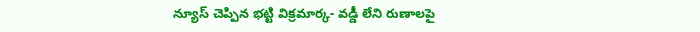న్యూస్ చెప్పిన భట్టి విక్రమార్క- వడ్డీ లేని రుణాలపై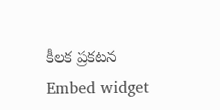కీలక ప్రకటన
Embed widget